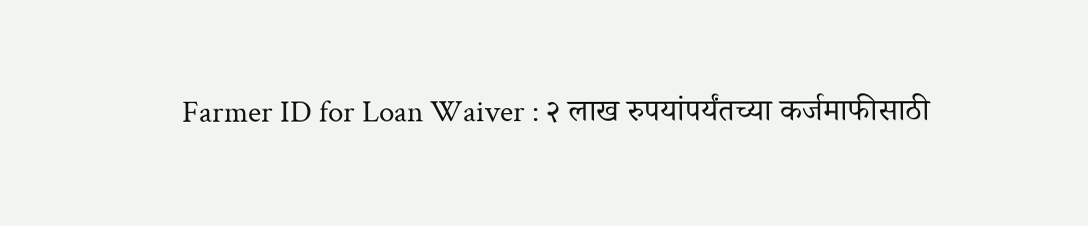Farmer ID for Loan Waiver : २ लाख रुपयांपर्यंतच्या कर्जमाफीसाठी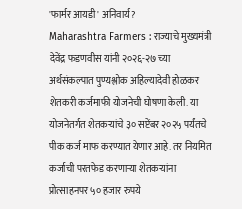'फार्मर आयडी' अनिवार्य?
Maharashtra Farmers : राज्याचे मुख्यमंत्री देवेंद्र फडणवीस यांनी २०२६-२७ च्या अर्थसंकल्पात पुण्यश्लोक अहिल्यादेवी होळकर शेतकरी कर्जमाफी योजनेची घोषणा केली. या योजनेतर्गत शेतकऱ्यांचे ३० सप्टेंबर २०२५ पर्यंतचे पीक कर्ज माफ करण्यात येणार आहे. तर नियमित कर्जाची परतफेड करणाऱ्या शेतकऱ्यांना प्रोत्साहनपर ५० हजार रुपये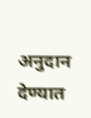अनुदान देण्यात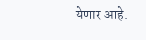येणार आहे.